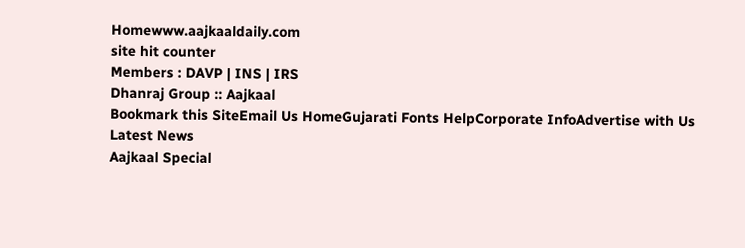Homewww.aajkaaldaily.com
site hit counter
Members : DAVP | INS | IRS
Dhanraj Group :: Aajkaal
Bookmark this SiteEmail Us HomeGujarati Fonts HelpCorporate InfoAdvertise with Us
Latest News
Aajkaal Special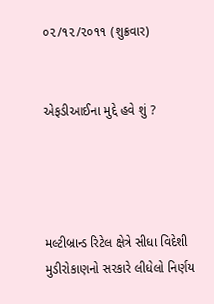૦૨/૧૨/૨૦૧૧ (શુક્રવાર)


એફડીઆઈના મુદ્દે હવે શું ?




મલ્ટીબ્રાન્ડ રિટેલ ક્ષેત્રે સીધા વિદેશી મુડીરોકાણનો સરકારે લીધેલો નિર્ણય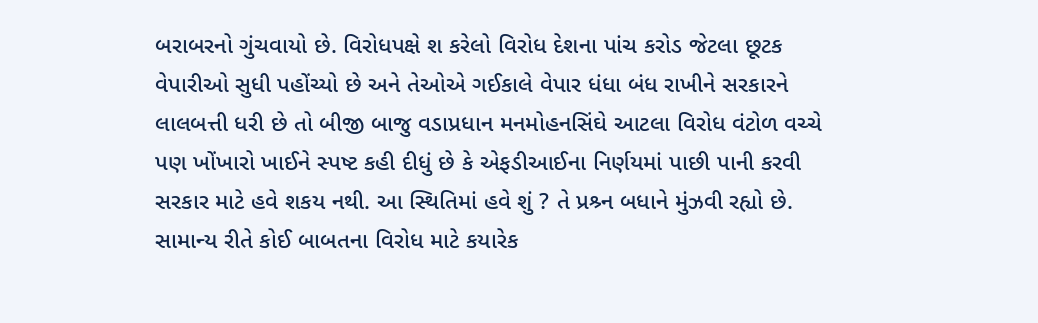બરાબરનો ગુંચવાયો છે. વિરોધપક્ષે શ કરેલો વિરોધ દેશના પાંચ કરોડ જેટલા છૂટક વેપારીઓ સુધી પહોંચ્યો છે અને તેઓએ ગઈકાલે વેપાર ધંધા બંધ રાખીને સરકારને લાલબત્તી ધરી છે તો બીજી બાજુ વડાપ્રધાન મનમોહનસિંઘે આટલા વિરોધ વંટોળ વચ્ચે પણ ખોંખારો ખાઈને સ્પષ્ટ કહી દીધું છે કે એફડીઆઈના નિર્ણયમાં પાછી પાની કરવી સરકાર માટે હવે શકય નથી. આ સ્થિતિમાં હવે શું ? તે પ્રશ્ર્ન બધાને મુંઝવી રહ્યો છે.
સામાન્ય રીતે કોઈ બાબતના વિરોધ માટે કયારેક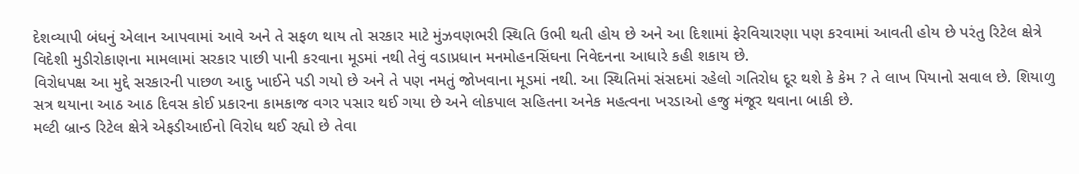દેશવ્યાપી બંધનું એલાન આપવામાં આવે અને તે સફળ થાય તો સરકાર માટે મુંઝવણભરી સ્થિતિ ઉભી થતી હોય છે અને આ દિશામાં ફેરવિચારણા પણ કરવામાં આવતી હોય છે પરંતુ રિટેલ ક્ષેત્રે વિદેશી મુડીરોકાણના મામલામાં સરકાર પાછી પાની કરવાના મૂડમાં નથી તેવું વડાપ્રધાન મનમોહનસિંઘના નિવેદનના આધારે કહી શકાય છે.
વિરોધપક્ષ આ મુદ્દે સરકારની પાછળ આદુ ખાઈને પડી ગયો છે અને તે પણ નમતું જોખવાના મૂડમાં નથી. આ સ્થિતિમાં સંસદમાં રહેલો ગતિરોધ દૂર થશે કે કેમ ? તે લાખ પિયાનો સવાલ છે. શિયાળુ સત્ર થયાના આઠ આઠ દિવસ કોઈ પ્રકારના કામકાજ વગર પસાર થઈ ગયા છે અને લોકપાલ સહિતના અનેક મહત્વના ખરડાઓ હજુ મંજૂર થવાના બાકી છે.
મલ્ટી બ્રાન્ડ રિટેલ ક્ષેત્રે એફડીઆઈનો વિરોધ થઈ રહ્યો છે તેવા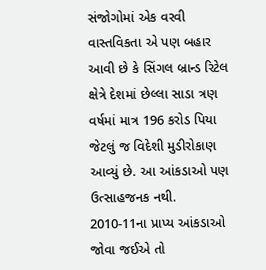સંજોગોમાં એક વરવી વાસ્તવિકતા એ પણ બહાર આવી છે કે સિંગલ બ્રાન્ડ રિટેલ ક્ષેત્રે દેશમાં છેલ્લા સાડા ત્રણ વર્ષમાં માત્ર 196 કરોડ પિયા જેટલું જ વિદેશી મુડીરોકાણ આવ્યું છે. આ આંકડાઓ પણ ઉત્સાહજનક નથી. 2010-11ના પ્રાપ્ય આંકડાઓ જોવા જઈએ તો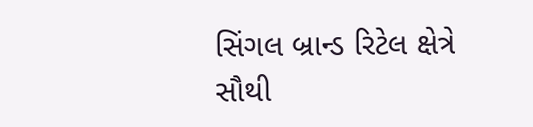સિંગલ બ્રાન્ડ રિટેલ ક્ષેત્રે સૌથી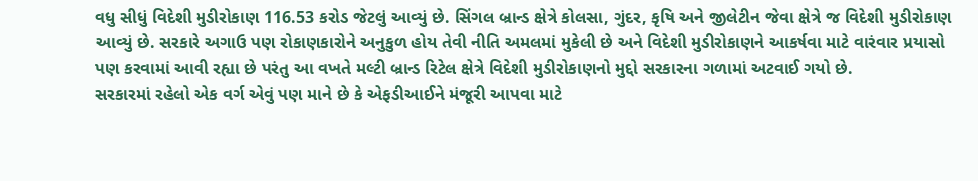વધુ સીધું વિદેશી મુડીરોકાણ 116.53 કરોડ જેટલું આવ્યું છે. સિંગલ બ્રાન્ડ ક્ષેત્રે કોલસા, ગુંદર, કૃષિ અને જીલેટીન જેવા ક્ષેત્રે જ વિદેશી મુડીરોકાણ આવ્યું છે. સરકારે અગાઉ પણ રોકાણકારોને અનુકુળ હોય તેવી નીતિ અમલમાં મુકેલી છે અને વિદેશી મુડીરોકાણને આકર્ષવા માટે વારંવાર પ્રયાસો પણ કરવામાં આવી રહ્યા છે પરંતુ આ વખતે મલ્ટી બ્રાન્ડ રિટેલ ક્ષેત્રે વિદેશી મુડીરોકાણનો મુદ્દો સરકારના ગળામાં અટવાઈ ગયો છે.
સરકારમાં રહેલો એક વર્ગ એવું પણ માને છે કે એફડીઆઈને મંજૂરી આપવા માટે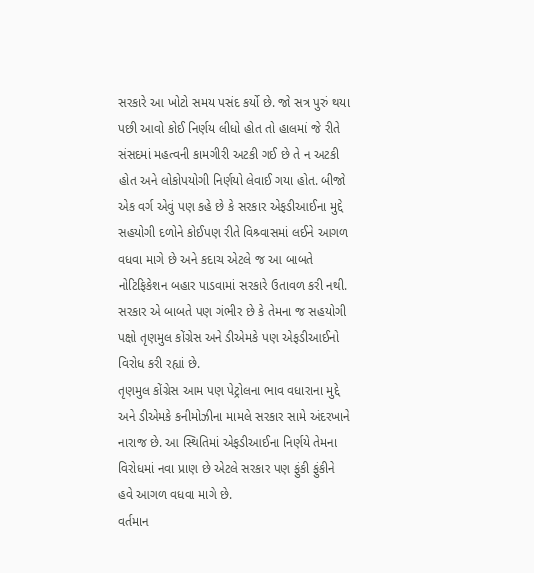સરકારે આ ખોટો સમય પસંદ કર્યો છે. જો સત્ર પુરું થયા પછી આવો કોઈ નિર્ણય લીધો હોત તો હાલમાં જે રીતે સંસદમાં મહત્વની કામગીરી અટકી ગઈ છે તે ન અટકી હોત અને લોકોપયોગી નિર્ણયો લેવાઈ ગયા હોત. બીજો એક વર્ગ એવું પણ કહે છે કે સરકાર એફડીઆઈના મુદ્દે સહયોગી દળોને કોઈપણ રીતે વિશ્ર્વાસમાં લઈને આગળ વધવા માગે છે અને કદાચ એટલે જ આ બાબતે નોટિફિકેશન બહાર પાડવામાં સરકારે ઉતાવળ કરી નથી. સરકાર એ બાબતે પણ ગંભીર છે કે તેમના જ સહયોગી પક્ષો તૃણમુલ કોંગ્રેસ અને ડીએમકે પણ એફડીઆઈનો વિરોધ કરી રહ્યાં છે.
તૃણમુલ કોંગ્રેસ આમ પણ પેટ્રોલના ભાવ વધારાના મુદ્દે અને ડીએમકે કનીમોઝીના મામલે સરકાર સામે અંદરખાને નારાજ છે. આ સ્થિતિમાં એફડીઆઈના નિર્ણયે તેમના વિરોધમાં નવા પ્રાણ છે એટલે સરકાર પણ ફુંકી ફુંકીને હવે આગળ વધવા માગે છે.
વર્તમાન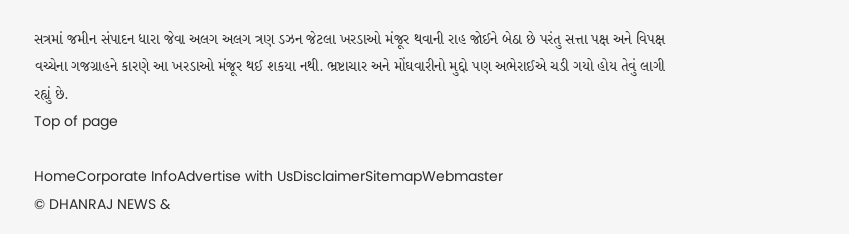સત્રમાં જમીન સંપાદન ધારા જેવા અલગ અલગ ત્રણ ડઝન જેટલા ખરડાઓ મંજૂર થવાની રાહ જોઈને બેઠા છે પરંતુ સત્તા પક્ષ અને વિપક્ષ વચ્ચેના ગજગ્રાહને કારણે આ ખરડાઓ મંજૂર થઈ શકયા નથી. ભ્રષ્ટાચાર અને મોંઘવારીનો મુદ્દો પણ અભેરાઈએ ચડી ગયો હોય તેવું લાગી રહ્યું છે.
Top of page

HomeCorporate InfoAdvertise with UsDisclaimerSitemapWebmaster
© DHANRAJ NEWS &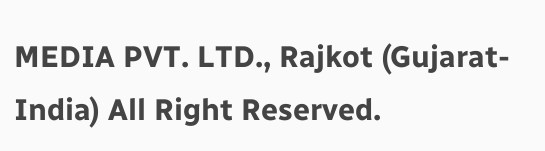MEDIA PVT. LTD., Rajkot (Gujarat-India) All Right Reserved.